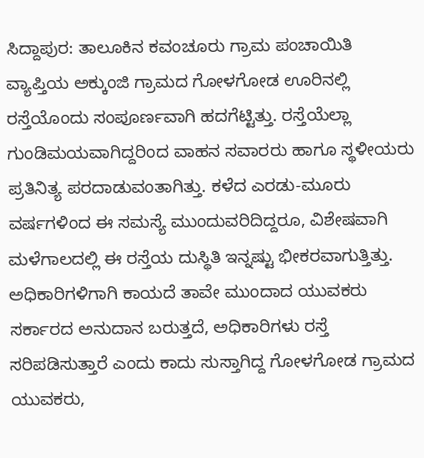ಸಿದ್ದಾಪುರ: ತಾಲೂಕಿನ ಕವಂಚೂರು ಗ್ರಾಮ ಪಂಚಾಯಿತಿ ವ್ಯಾಪ್ತಿಯ ಅಕ್ಕುಂಜಿ ಗ್ರಾಮದ ಗೋಳಗೋಡ ಊರಿನಲ್ಲಿ ರಸ್ತೆಯೊಂದು ಸಂಪೂರ್ಣವಾಗಿ ಹದಗೆಟ್ಟಿತ್ತು. ರಸ್ತೆಯೆಲ್ಲಾ ಗುಂಡಿಮಯವಾಗಿದ್ದರಿಂದ ವಾಹನ ಸವಾರರು ಹಾಗೂ ಸ್ಥಳೀಯರು ಪ್ರತಿನಿತ್ಯ ಪರದಾಡುವಂತಾಗಿತ್ತು. ಕಳೆದ ಎರಡು-ಮೂರು ವರ್ಷಗಳಿಂದ ಈ ಸಮಸ್ಯೆ ಮುಂದುವರಿದಿದ್ದರೂ, ವಿಶೇಷವಾಗಿ ಮಳೆಗಾಲದಲ್ಲಿ ಈ ರಸ್ತೆಯ ದುಸ್ಥಿತಿ ಇನ್ನಷ್ಟು ಭೀಕರವಾಗುತ್ತಿತ್ತು.
ಅಧಿಕಾರಿಗಳಿಗಾಗಿ ಕಾಯದೆ ತಾವೇ ಮುಂದಾದ ಯುವಕರು
ಸರ್ಕಾರದ ಅನುದಾನ ಬರುತ್ತದೆ, ಅಧಿಕಾರಿಗಳು ರಸ್ತೆ ಸರಿಪಡಿಸುತ್ತಾರೆ ಎಂದು ಕಾದು ಸುಸ್ತಾಗಿದ್ದ ಗೋಳಗೋಡ ಗ್ರಾಮದ ಯುವಕರು,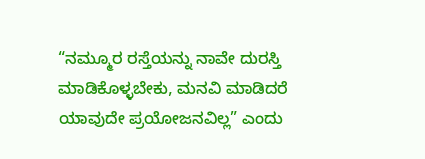“ನಮ್ಮೂರ ರಸ್ತೆಯನ್ನು ನಾವೇ ದುರಸ್ತಿ ಮಾಡಿಕೊಳ್ಳಬೇಕು, ಮನವಿ ಮಾಡಿದರೆ ಯಾವುದೇ ಪ್ರಯೋಜನವಿಲ್ಲ” ಎಂದು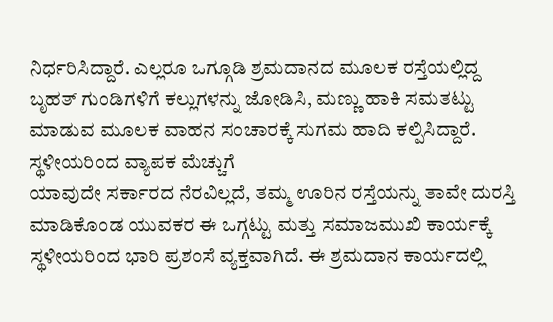ನಿರ್ಧರಿಸಿದ್ದಾರೆ. ಎಲ್ಲರೂ ಒಗ್ಗೂಡಿ ಶ್ರಮದಾನದ ಮೂಲಕ ರಸ್ತೆಯಲ್ಲಿದ್ದ ಬೃಹತ್ ಗುಂಡಿಗಳಿಗೆ ಕಲ್ಲುಗಳನ್ನು ಜೋಡಿಸಿ, ಮಣ್ಣು ಹಾಕಿ ಸಮತಟ್ಟು ಮಾಡುವ ಮೂಲಕ ವಾಹನ ಸಂಚಾರಕ್ಕೆ ಸುಗಮ ಹಾದಿ ಕಲ್ಪಿಸಿದ್ದಾರೆ.
ಸ್ಥಳೀಯರಿಂದ ವ್ಯಾಪಕ ಮೆಚ್ಚುಗೆ
ಯಾವುದೇ ಸರ್ಕಾರದ ನೆರವಿಲ್ಲದೆ, ತಮ್ಮ ಊರಿನ ರಸ್ತೆಯನ್ನು ತಾವೇ ದುರಸ್ತಿ ಮಾಡಿಕೊಂಡ ಯುವಕರ ಈ ಒಗ್ಗಟ್ಟು ಮತ್ತು ಸಮಾಜಮುಖಿ ಕಾರ್ಯಕ್ಕೆ ಸ್ಥಳೀಯರಿಂದ ಭಾರಿ ಪ್ರಶಂಸೆ ವ್ಯಕ್ತವಾಗಿದೆ. ಈ ಶ್ರಮದಾನ ಕಾರ್ಯದಲ್ಲಿ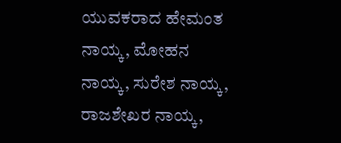ಯುವಕರಾದ ಹೇಮಂತ ನಾಯ್ಕ, ಮೋಹನ ನಾಯ್ಕ, ಸುರೇಶ ನಾಯ್ಕ, ರಾಜಶೇಖರ ನಾಯ್ಕ,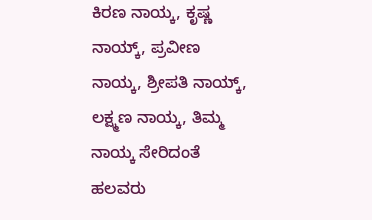ಕಿರಣ ನಾಯ್ಕ, ಕೃಷ್ಣ ನಾಯ್ಕ್, ಪ್ರವೀಣ ನಾಯ್ಕ, ಶ್ರೀಪತಿ ನಾಯ್ಕ್, ಲಕ್ಷ್ಮಣ ನಾಯ್ಕ, ತಿಮ್ಮ ನಾಯ್ಕ ಸೇರಿದಂತೆ ಹಲವರು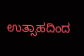ಉತ್ಸಾಹದಿಂದ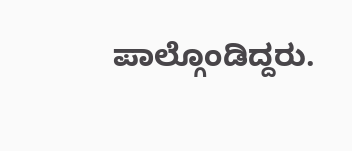ಪಾಲ್ಗೊಂಡಿದ್ದರು.